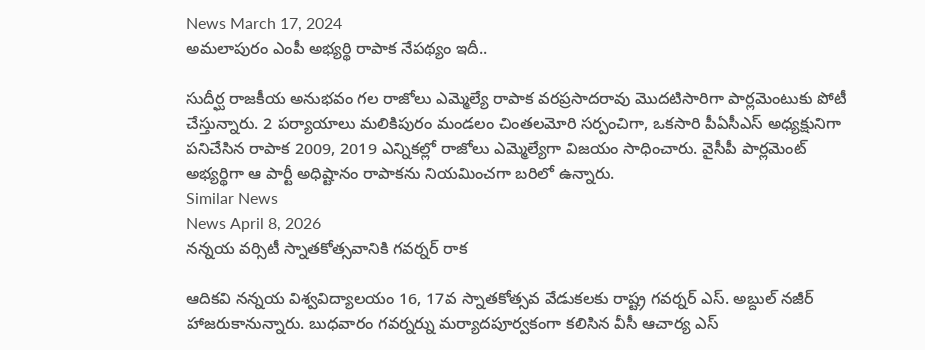News March 17, 2024
అమలాపురం ఎంపీ అభ్యర్థి రాపాక నేపథ్యం ఇదీ..

సుదీర్ఘ రాజకీయ అనుభవం గల రాజోలు ఎమ్మెల్యే రాపాక వరప్రసాదరావు మొదటిసారిగా పార్లమెంటుకు పోటీ చేస్తున్నారు. 2 పర్యాయాలు మలికిపురం మండలం చింతలమోరి సర్పంచిగా, ఒకసారి పీఏసీఎస్ అధ్యక్షునిగా పనిచేసిన రాపాక 2009, 2019 ఎన్నికల్లో రాజోలు ఎమ్మెల్యేగా విజయం సాధించారు. వైసీపీ పార్లమెంట్ అభ్యర్థిగా ఆ పార్టీ అధిష్టానం రాపాకను నియమించగా బరిలో ఉన్నారు.
Similar News
News April 8, 2026
నన్నయ వర్సిటీ స్నాతకోత్సవానికి గవర్నర్ రాక

ఆదికవి నన్నయ విశ్వవిద్యాలయం 16, 17వ స్నాతకోత్సవ వేడుకలకు రాష్ట్ర గవర్నర్ ఎస్. అబ్దుల్ నజీర్ హాజరుకానున్నారు. బుధవారం గవర్నర్ను మర్యాదపూర్వకంగా కలిసిన వీసీ ఆచార్య ఎస్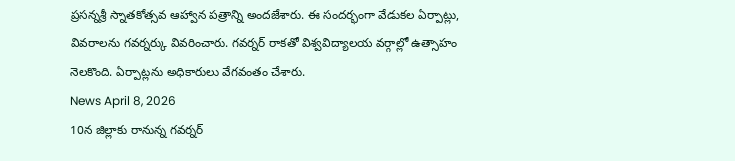ప్రసన్నశ్రీ స్నాతకోత్సవ ఆహ్వాన పత్రాన్ని అందజేశారు. ఈ సందర్భంగా వేడుకల ఏర్పాట్లు, వివరాలను గవర్నర్కు వివరించారు. గవర్నర్ రాకతో విశ్వవిద్యాలయ వర్గాల్లో ఉత్సాహం నెలకొంది. ఏర్పాట్లను అధికారులు వేగవంతం చేశారు.
News April 8, 2026
10న జిల్లాకు రానున్న గవర్నర్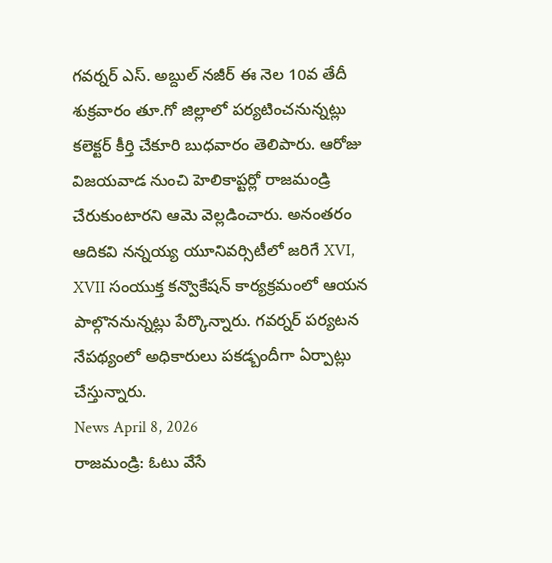గవర్నర్ ఎస్. అబ్దుల్ నజీర్ ఈ నెల 10వ తేదీ శుక్రవారం తూ.గో జిల్లాలో పర్యటించనున్నట్లు కలెక్టర్ కీర్తి చేకూరి బుధవారం తెలిపారు. ఆరోజు విజయవాడ నుంచి హెలికాప్టర్లో రాజమండ్రి చేరుకుంటారని ఆమె వెల్లడించారు. అనంతరం ఆదికవి నన్నయ్య యూనివర్సిటీలో జరిగే XVI, XVII సంయుక్త కన్వొకేషన్ కార్యక్రమంలో ఆయన పాల్గొననున్నట్లు పేర్కొన్నారు. గవర్నర్ పర్యటన నేపథ్యంలో అధికారులు పకడ్బందీగా ఏర్పాట్లు చేస్తున్నారు.
News April 8, 2026
రాజమండ్రి: ఓటు వేసే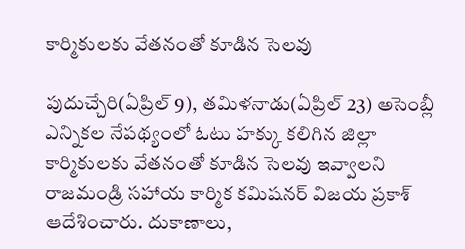కార్మికులకు వేతనంతో కూడిన సెలవు

పుదుచ్చేరి(ఏప్రిల్ 9), తమిళనాడు(ఏప్రిల్ 23) అసెంబ్లీ ఎన్నికల నేపథ్యంలో ఓటు హక్కు కలిగిన జిల్లా కార్మికులకు వేతనంతో కూడిన సెలవు ఇవ్వాలని రాజమండ్రి సహాయ కార్మిక కమిషనర్ విజయ ప్రకాశ్ ఆదేశించారు. దుకాణాలు,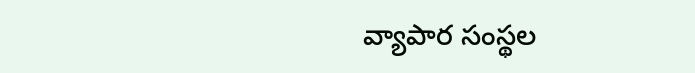వ్యాపార సంస్థల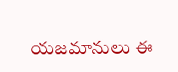యజమానులు ఈ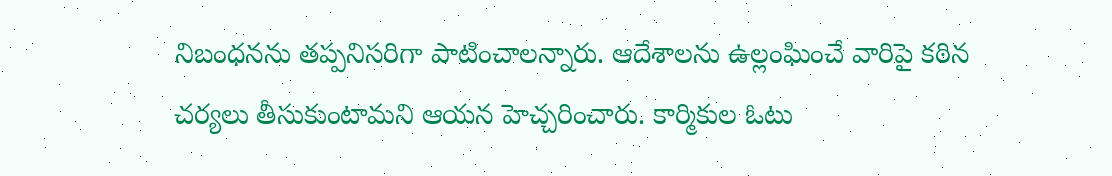నిబంధనను తప్పనిసరిగా పాటించాలన్నారు. ఆదేశాలను ఉల్లంఘించే వారిపై కఠిన చర్యలు తీసుకుంటామని ఆయన హెచ్చరించారు. కార్మికుల ఓటు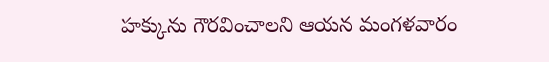హక్కును గౌరవించాలని ఆయన మంగళవారం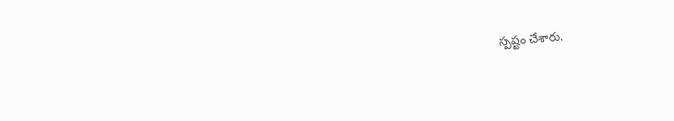స్పష్టం చేశారు.